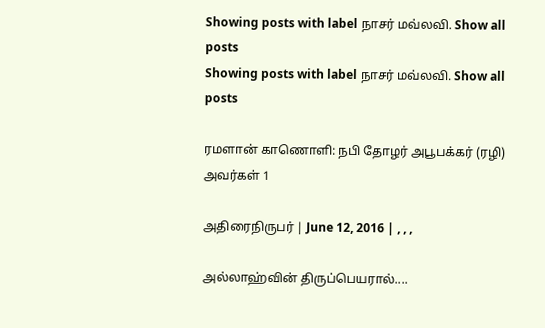Showing posts with label நாசர் மவ்லவி. Show all posts
Showing posts with label நாசர் மவ்லவி. Show all posts

ரமளான் காணொளி: நபி தோழர் அபூபக்கர் (ரழி) அவர்கள் 1

அதிரைநிருபர் | June 12, 2016 | , , ,

அல்லாஹ்வின் திருப்பெயரால்....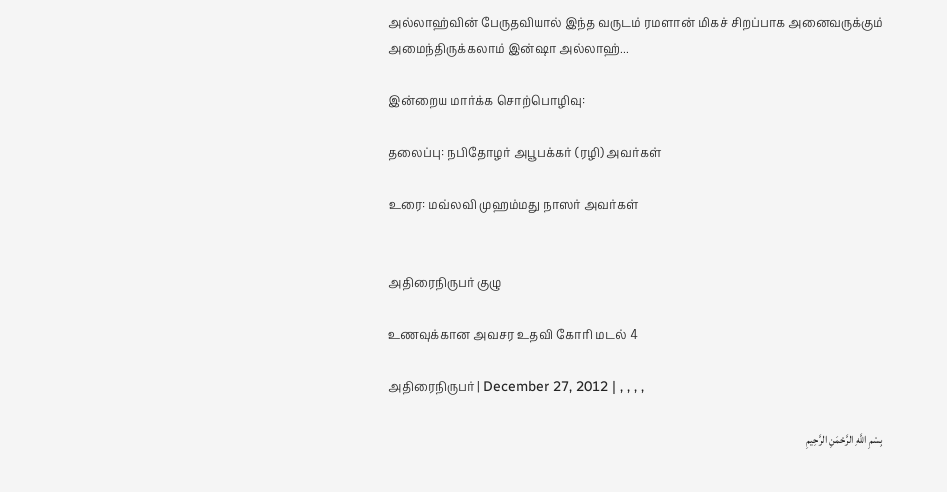அல்லாஹ்வின் பேருதவியால் இந்த வருடம் ரமளான் மிகச் சிறப்பாக அனைவருக்கும் அமைந்திருக்கலாம் இன்ஷா அல்லாஹ்...

இன்றைய மார்க்க சொற்பொழிவு:

தலைப்பு: நபிதோழர் அபூபக்கர் (ரழி) அவர்கள்

உரை: மவ்லவி முஹம்மது நாஸர் அவர்கள்


அதிரைநிருபர் குழு

உணவுக்கான அவசர உதவி கோரி மடல் 4

அதிரைநிருபர் | December 27, 2012 | , , , ,

بِسْمِ اللَّهِ الرَّحْمَنِ الرَّحِيمِ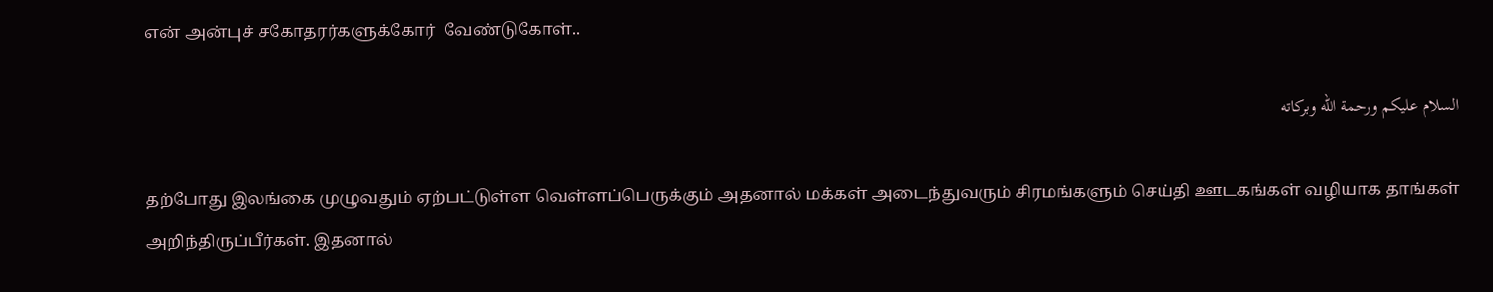என் அன்புச் சகோதரர்களுக்கோர்  வேண்டுகோள்..

السلام عليكم ورحمة الله وبركاته

தற்போது இலங்கை முழுவதும் ஏற்பட்டுள்ள வெள்ளப்பெருக்கும் அதனால் மக்கள் அடைந்துவரும் சிரமங்களும் செய்தி ஊடகங்கள் வழியாக தாங்கள் அறிந்திருப்பீர்கள். இதனால்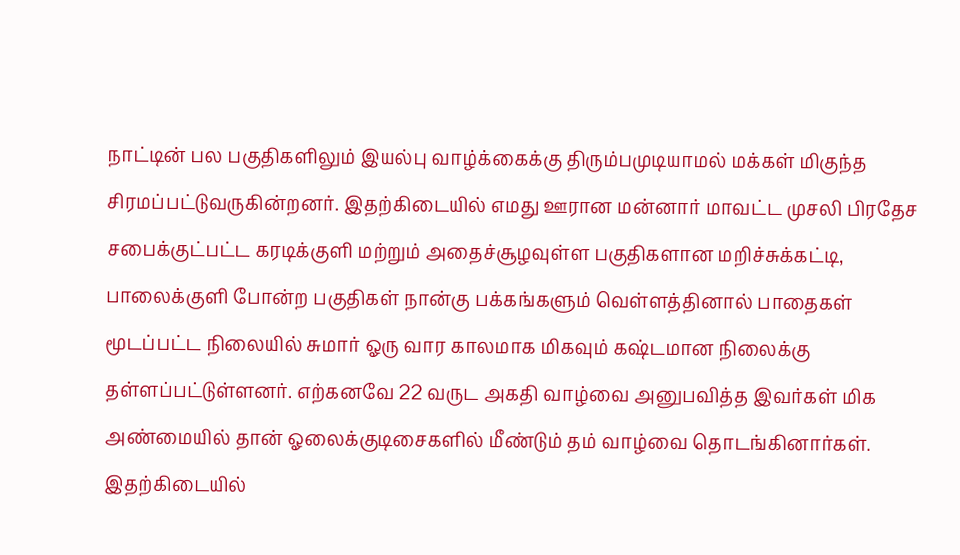நாட்டின் பல பகுதிகளிலும் இயல்பு வாழ்க்கைக்கு திரும்பமுடியாமல் மக்கள் மிகுந்த சிரமப்பட்டுவருகின்றனர். இதற்கிடையில் எமது ஊரான மன்னார் மாவட்ட முசலி பிரதேச சபைக்குட்பட்ட கரடிக்குளி மற்றும் அதைச்சூழவுள்ள பகுதிகளான மறிச்சுக்கட்டி, பாலைக்குளி போன்ற பகுதிகள் நான்கு பக்கங்களும் வெள்ளத்தினால் பாதைகள் மூடப்பட்ட நிலையில் சுமார் ஓரு வார காலமாக மிகவும் கஷ்டமான நிலைக்கு தள்ளப்பட்டுள்ளனர். எற்கனவே 22 வருட அகதி வாழ்வை அனுபவித்த இவர்கள் மிக அண்மையில் தான் ஓலைக்குடிசைகளில் மீண்டும் தம் வாழ்வை தொடங்கினார்கள். இதற்கிடையில்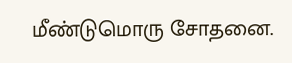மீண்டுமொரு சோதனை.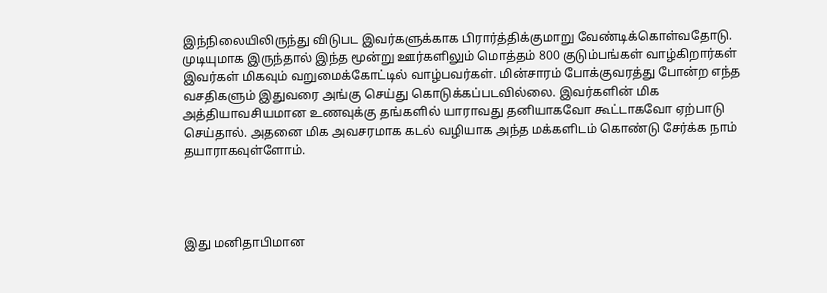இந்நிலையிலிருந்து விடுபட இவர்களுக்காக பிரார்த்திக்குமாறு வேண்டிக்கொள்வதோடு. முடியுமாக இருந்தால் இந்த மூன்று ஊர்களிலும் மொத்தம் 800 குடும்பங்கள் வாழ்கிறார்கள் இவர்கள் மிகவும் வறுமைக்கோட்டில் வாழ்பவர்கள். மின்சாரம் போக்குவரத்து போன்ற எந்த வசதிகளும் இதுவரை அங்கு செய்து கொடுக்கப்படவில்லை. இவர்களின் மிக அத்தியாவசியமான உணவுக்கு தங்களில் யாராவது தனியாகவோ கூட்டாகவோ ஏற்பாடு செய்தால். அதனை மிக அவசரமாக கடல் வழியாக அந்த மக்களிடம் கொண்டு சேர்க்க நாம் தயாராகவுள்ளோம்.




இது மனிதாபிமான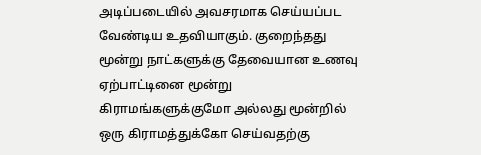அடிப்படையில் அவசரமாக செய்யப்பட வேண்டிய உதவியாகும். குறைந்தது மூன்று நாட்களுக்கு தேவையான உணவு ஏற்பாட்டினை மூன்று கிராமங்களுக்குமோ அல்லது மூன்றில் ஒரு கிராமத்துக்கோ செய்வதற்கு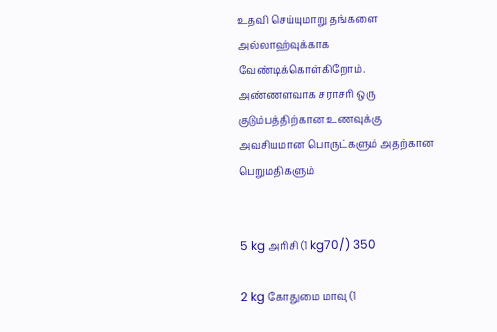உதவி செய்யுமாறு தங்களை அல்லாஹ்வுக்காக வேண்டிக்கொள்கிறோம். அண்ணளவாக சராசரி ஒரு குடும்பத்திற்கான உணவுக்கு அவசியமான பொருட்களும் அதற்கான பெறுமதிகளும்


5 kg அரிசி (1 kg70/) 350

2 kg கோதுமை மாவு (1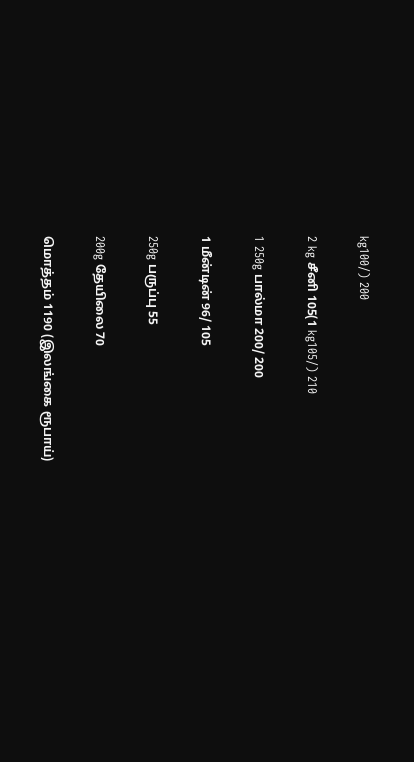kg100/) 200

2 kg சீனி 105(1 kg105/) 210

1 250g பால்மா 200/ 200

1 மீன்டின் 96/ 105

250g பருப்பு 55

200g தேயிலை 70

மொத்தம் 1190 (இலங்கை ரூபாய்)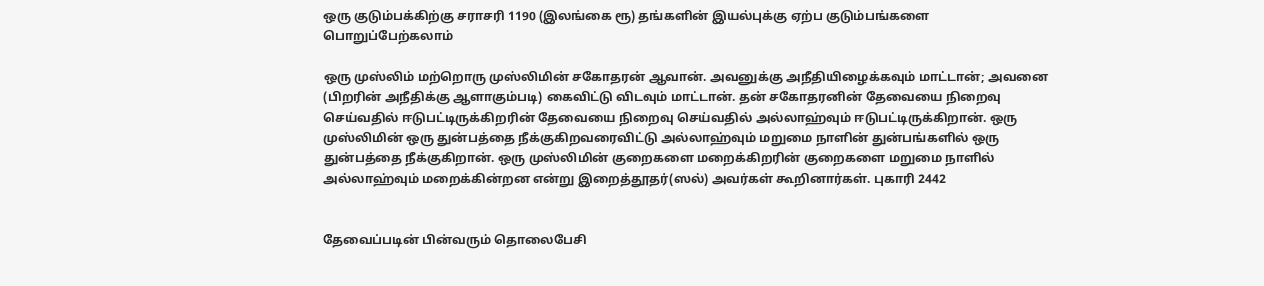ஒரு குடும்பக்கிற்கு சராசரி 1190 (இலங்கை ரூ) தங்களின் இயல்புக்கு ஏற்ப குடும்பங்களை பொறுப்பேற்கலாம்

ஒரு முஸ்லிம் மற்றொரு முஸ்லிமின் சகோதரன் ஆவான். அவனுக்கு அநீதியிழைக்கவும் மாட்டான்; அவனை (பிறரின் அநீதிக்கு ஆளாகும்படி) கைவிட்டு விடவும் மாட்டான். தன் சகோதரனின் தேவையை நிறைவு செய்வதில் ஈடுபட்டிருக்கிறரின் தேவையை நிறைவு செய்வதில் அல்லாஹ்வும் ஈடுபட்டிருக்கிறான். ஒரு முஸ்லிமின் ஒரு துன்பத்தை நீக்குகிறவரைவிட்டு அல்லாஹ்வும் மறுமை நாளின் துன்பங்களில் ஒரு துன்பத்தை நீக்குகிறான். ஒரு முஸ்லிமின் குறைகளை மறைக்கிறரின் குறைகளை மறுமை நாளில் அல்லாஹ்வும் மறைக்கின்றன என்று இறைத்தூதர்(ஸல்) அவர்கள் கூறினார்கள். புகாரி 2442


தேவைப்படின் பின்வரும் தொலைபேசி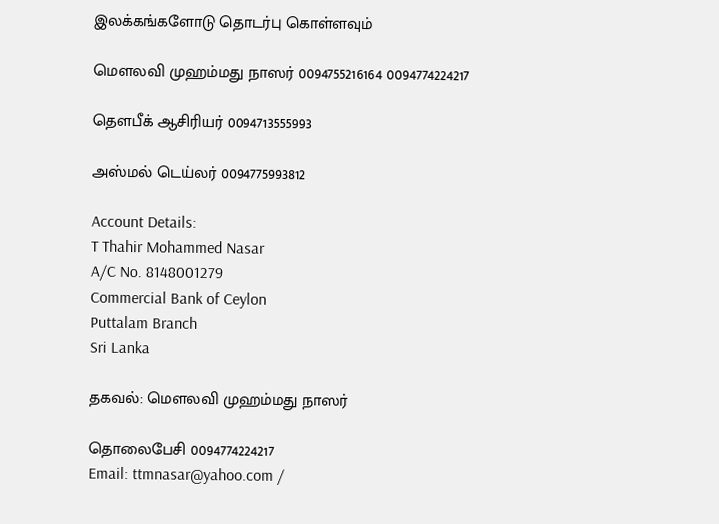இலக்கங்களோடு தொடர்பு கொள்ளவும்

மௌலவி முஹம்மது நாஸர் 0094755216164 0094774224217

தௌபீக் ஆசிரியர் 0094713555993

அஸ்மல் டெய்லர் 0094775993812

Account Details:
T Thahir Mohammed Nasar
A/C No. 8148001279
Commercial Bank of Ceylon
Puttalam Branch
Sri Lanka

தகவல்: மௌலவி முஹம்மது நாஸர்

தொலைபேசி 0094774224217
Email: ttmnasar@yahoo.com /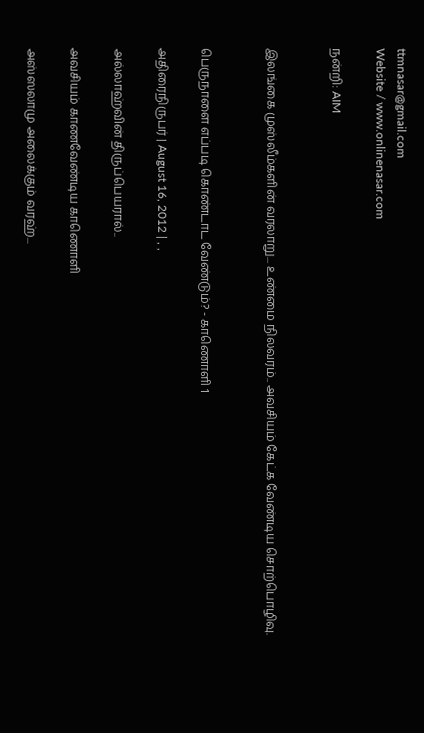ttmnasar@gmail.com
Website / www.onlinenasar.com

நன்றி: AIM


இலங்கை முஸ்லீம்களின் வரலாறு... உண்மை நிலவரம்.. அவசியம் கேட்க வேண்டிய சொற்பொழிவு.


பெருநாளை எப்படி கொண்டாட வேண்டும்? - காணொளி 1

அதிரைநிருபர் | August 16, 2012 | , ,

அல்லாஹ்வின் திருப்பெயரால்..

அவசியம் காணவேண்டிய காணொளி

அஸ்ஸலாமு அலைக்கும் வரஹ்...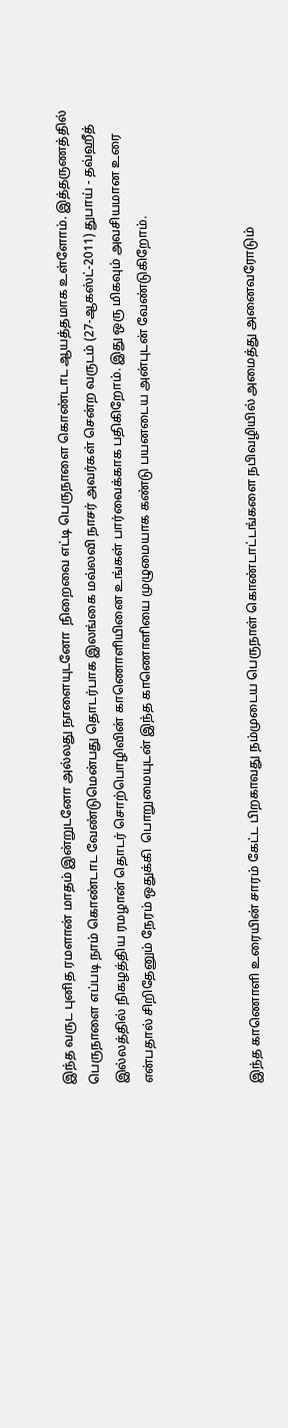இந்த வருட புனித ரமளான் மாதம் இன்றுடனோ அல்லது நாளையுடனோ  நிறைவை எட்டி பெருநாளை கொண்டாட ஆயத்தமாக உள்ளோம். இத்தருணத்தில் பெருநாளை எப்படி நாம் கொண்டாட வேண்டுமென்பது தொடர்பாக இலங்கை மவ்லவி நாசர் அவர்கள் சென்ற வருடம் (27-ஆகஸ்ட்-2011) துபாய் - தவ்ஹீத் இல்லத்தில் நிகழத்திய ரமழான் தொடர் சொற்பொழிவின் காணொளியினை உங்கள் பார்வைக்காக பதிகிறோம். இது ஒரு மிகவும் அவசியமான உரை என்பதால் சிறிதேனும் நேரம் ஒதுக்கி  பொறுமையுடன் இந்த காணொளியை முழுமையாக கண்டு பயனடைய அன்புடன் வேண்டுகிறோம்.



இந்த காணொளி உரையின் சாரம் கேட்ட பிறகாவது நம்முடைய பெருநாள் கொண்டாட்டங்களை நபிவழியில் அமைத்து அனைவரோடும்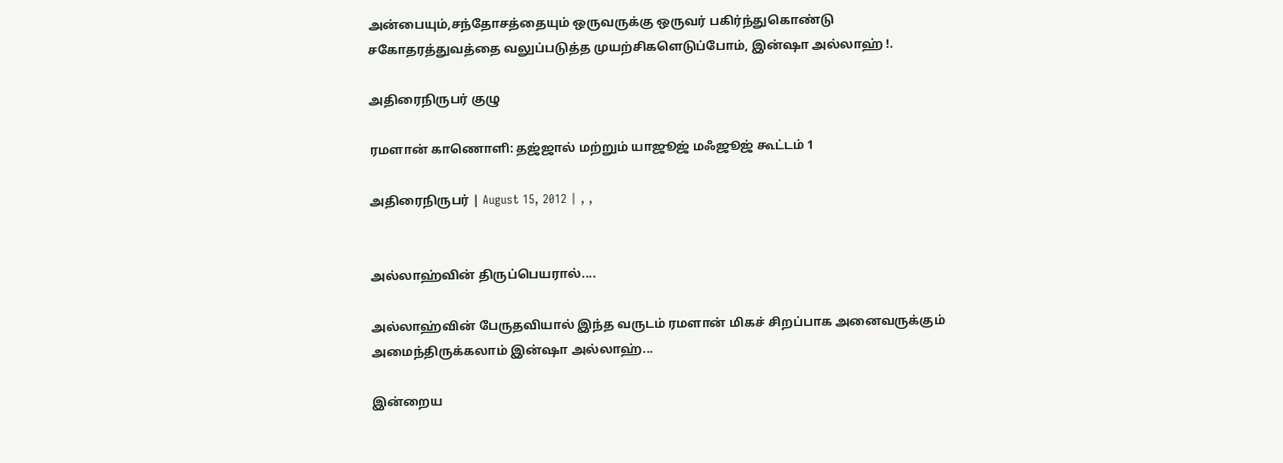அன்பையும்,சந்தோசத்தையும் ஒருவருக்கு ஒருவர் பகிர்ந்துகொண்டு சகோதரத்துவத்தை வலுப்படுத்த முயற்சிகளெடுப்போம், இன்ஷா அல்லாஹ் !.

அதிரைநிருபர் குழு

ரமளான் காணொளி: தஜ்ஜால் மற்றும் யாஜூஜ் மஃஜூஜ் கூட்டம் 1

அதிரைநிருபர் | August 15, 2012 | , ,


அல்லாஹ்வின் திருப்பெயரால்....

அல்லாஹ்வின் பேருதவியால் இந்த வருடம் ரமளான் மிகச் சிறப்பாக அனைவருக்கும் அமைந்திருக்கலாம் இன்ஷா அல்லாஹ்...

இன்றைய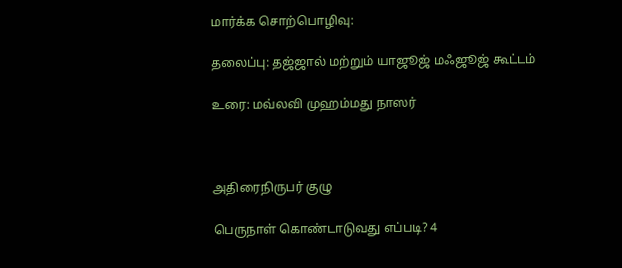மார்க்க சொற்பொழிவு:

தலைப்பு: தஜ்ஜால் மற்றும் யாஜூஜ் மஃஜூஜ் கூட்டம்

உரை: மவ்லவி முஹம்மது நாஸர்



அதிரைநிருபர் குழு

பெருநாள் கொண்டாடுவது எப்படி? 4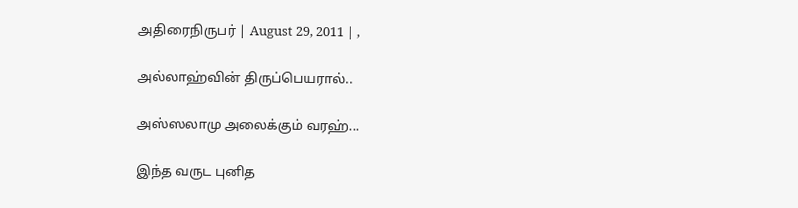அதிரைநிருபர் | August 29, 2011 | ,

அல்லாஹ்வின் திருப்பெயரால்..

அஸ்ஸலாமு அலைக்கும் வரஹ்...

இந்த வருட புனித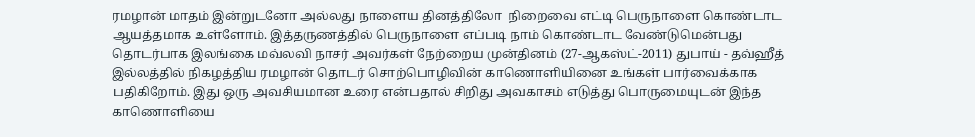ரமழான் மாதம் இன்றுடனோ அல்லது நாளைய தினத்திலோ  நிறைவை எட்டி பெருநாளை கொண்டாட ஆயத்தமாக உள்ளோம். இத்தருணத்தில் பெருநாளை எப்படி நாம் கொண்டாட வேண்டுமென்பது தொடர்பாக இலங்கை மவ்லவி நாசர் அவர்கள் நேற்றைய முன்தினம் (27-ஆகஸ்ட்-2011) துபாய் - தவ்ஹீத் இல்லத்தில் நிகழத்திய ரமழான் தொடர் சொற்பொழிவின் காணொளியினை உங்கள் பார்வைக்காக பதிகிறோம். இது ஒரு அவசியமான உரை என்பதால் சிறிது அவகாசம் எடுத்து பொருமையுடன் இந்த காணொளியை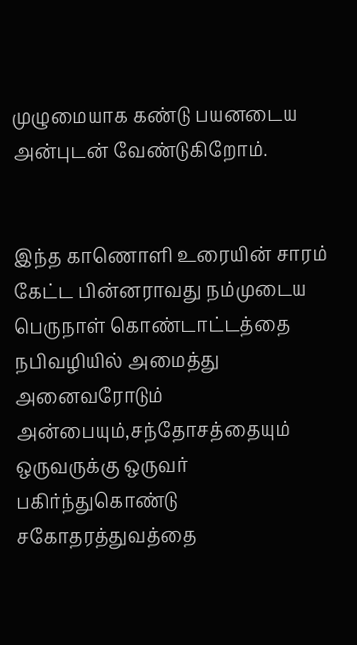முழுமையாக கண்டு பயனடைய அன்புடன் வேண்டுகிறோம்.


இந்த காணொளி உரையின் சாரம் கேட்ட பின்னராவது நம்முடைய பெருநாள் கொண்டாட்டத்தை நபிவழியில் அமைத்து அனைவரோடும் அன்பையும்,சந்தோசத்தையும் ஒருவருக்கு ஒருவர் பகிர்ந்துகொண்டு சகோதரத்துவத்தை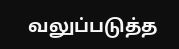வலுப்படுத்த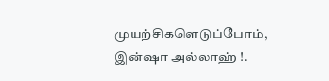முயற்சிகளெடுப்போம், இன்ஷா அல்லாஹ் !.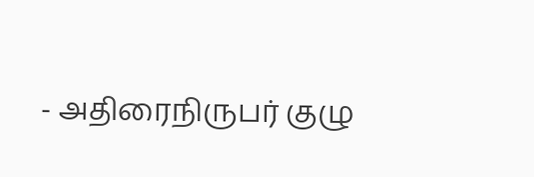- அதிரைநிருபர் குழு